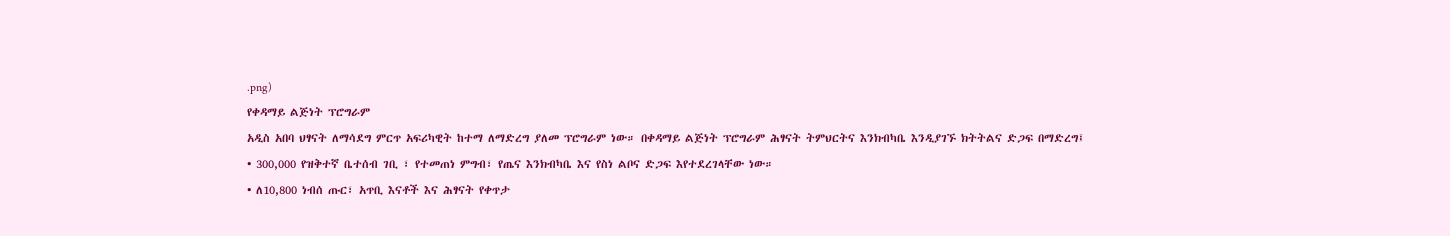.png)
የቀዳማይ ልጅነት ፕሮግራም
አዲስ አበባ ህፃናት ለማሳደግ ምርጥ አፍሪካዊት ከተማ ለማድረግ ያለመ ፕሮግራም ነው። በቀዳማይ ልጅነት ፕሮግራም ሕፃናት ትምህርትና እንክብካቤ እንዲያገኙ ክትትልና ድጋፍ በማድረግ፤
• 300,000 የዝቅተኛ ቤተሰብ ገቢ ፣ የተመጠነ ምግብ፣ የጤና እንክብካቤ እና የስነ ልቦና ድጋፍ እየተደረገላቸው ነው።
• ለ10,800 ነብሰ ጡር፣ አጥቢ እናቶች እና ሕፃናት የቀጥታ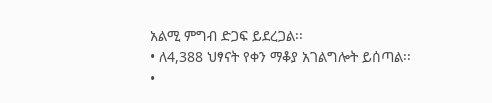አልሚ ምግብ ድጋፍ ይደረጋል፡፡
• ለ4,388 ህፃናት የቀን ማቆያ አገልግሎት ይሰጣል፡፡
•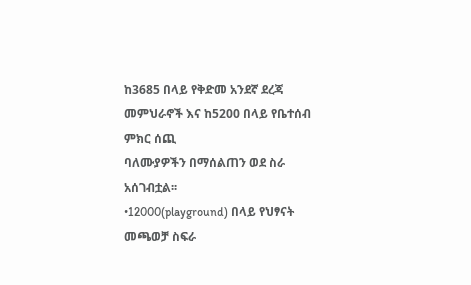ከ3685 በላይ የቅድመ አንደኛ ደረጃ መምህራኖች እና ከ5200 በላይ የቤተሰብ ምክር ሰጪ
ባለሙያዎችን በማሰልጠን ወደ ስራ አሰገብቷል፡፡
•12000(playground) በላይ የህፃናት መጫወቻ ስፍራ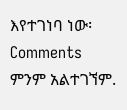እየተገነባ ነው፡
Comments
ምንም አልተገኘም.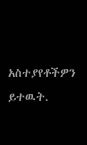አስተያየቶችዎን ይተዉት.